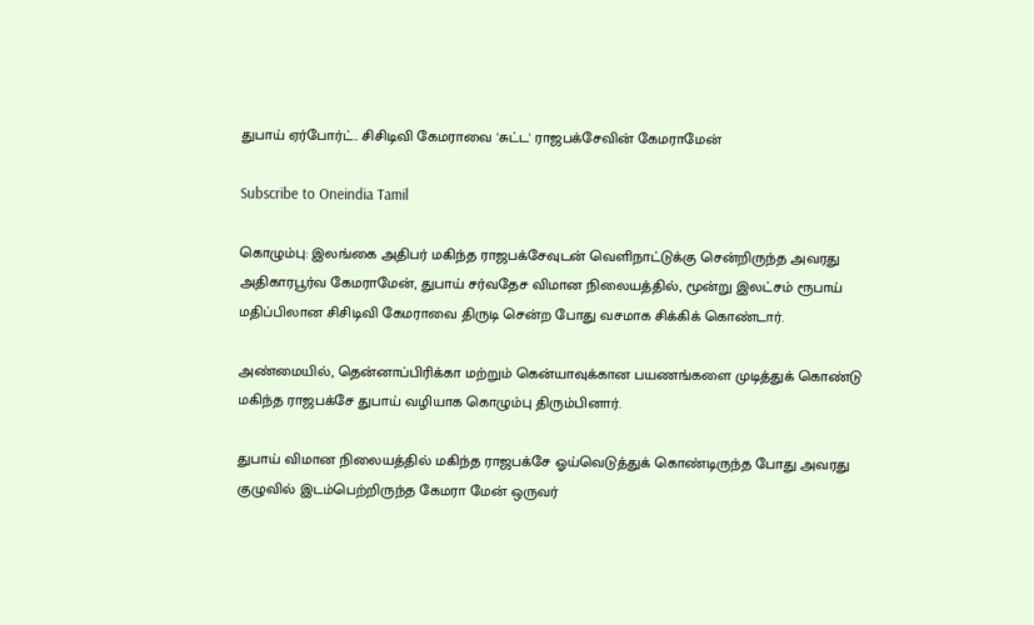துபாய் ஏர்போர்ட்.. சிசிடிவி கேமராவை 'சுட்ட' ராஜபக்சேவின் கேமராமேன்

Subscribe to Oneindia Tamil

கொழும்பு: இலங்கை அதிபர் மகிந்த ராஜபக்சேவுடன் வெளிநாட்டுக்கு சென்றிருந்த அவரது அதிகாரபூர்வ கேமராமேன், துபாய் சர்வதேச விமான நிலையத்தில், மூன்று இலட்சம் ரூபாய் மதிப்பிலான சிசிடிவி கேமராவை திருடி சென்ற போது வசமாக சிக்கிக் கொண்டார்.

அண்மையில், தென்னாப்பிரிக்கா மற்றும் கென்யாவுக்கான பயணங்களை முடித்துக் கொண்டு மகிந்த ராஜபக்சே துபாய் வழியாக கொழும்பு திரும்பினார்.

துபாய் விமான நிலையத்தில் மகிந்த ராஜபக்சே ஓய்வெடுத்துக் கொண்டிருந்த போது அவரது குழுவில் இடம்பெற்றிருந்த கேமரா மேன் ஒருவர்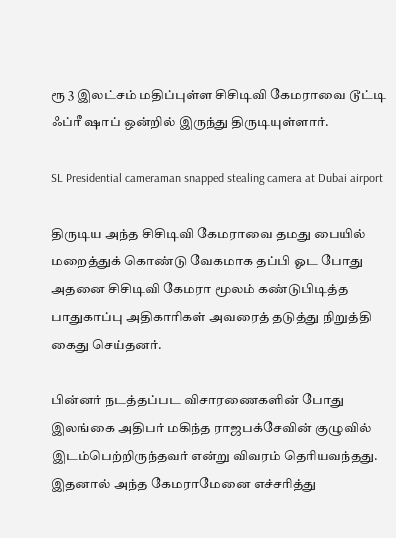ரூ 3 இலட்சம் மதிப்புள்ள சிசிடிவி கேமராவை டூட்டி ஃப்ரீ ஷாப் ஒன்றில் இருந்து திருடியுள்ளார்.

SL Presidential cameraman snapped stealing camera at Dubai airport

திருடிய அந்த சிசிடிவி கேமராவை தமது பையில் மறைத்துக் கொண்டு வேகமாக தப்பி ஓட போது அதனை சிசிடிவி கேமரா மூலம் கண்டுபிடித்த பாதுகாப்பு அதிகாரிகள் அவரைத் தடுத்து நிறுத்தி கைது செய்தனர்.

பின்னர் நடத்தப்பட விசாரணைகளின் போது இலங்கை அதிபர் மகிந்த ராஜபக்சேவின் குழுவில் இடம்பெற்றிருந்தவர் என்று விவரம் தெரியவந்தது. இதனால் அந்த கேமராமேனை எச்சரித்து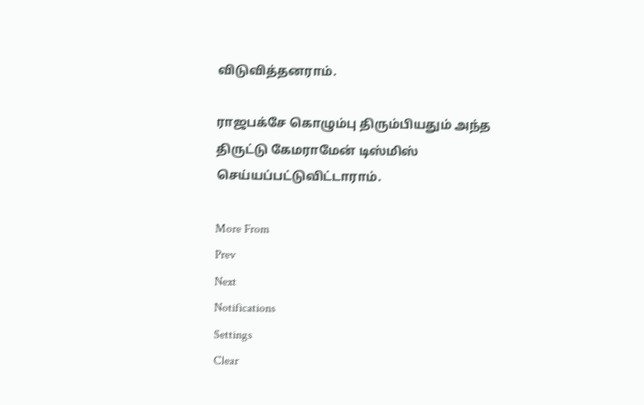விடுவித்தனராம்.

ராஜபக்சே கொழும்பு திரும்பியதும் அந்த திருட்டு கேமராமேன் டிஸ்மிஸ் செய்யப்பட்டுவிட்டாராம்.

More From
Prev
Next
Notifications
Settings
Clear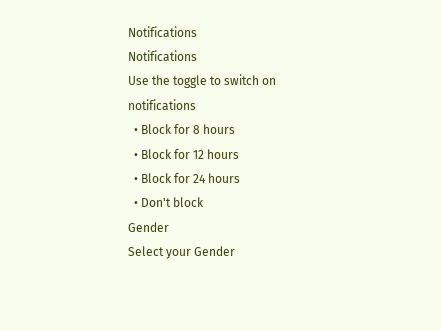Notifications
Notifications
Use the toggle to switch on notifications
  • Block for 8 hours
  • Block for 12 hours
  • Block for 24 hours
  • Don't block
Gender
Select your Gender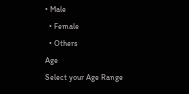• Male
  • Female
  • Others
Age
Select your Age Range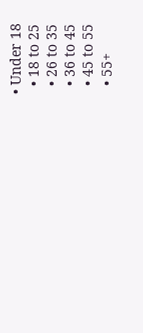• Under 18
  • 18 to 25
  • 26 to 35
  • 36 to 45
  • 45 to 55
  • 55+